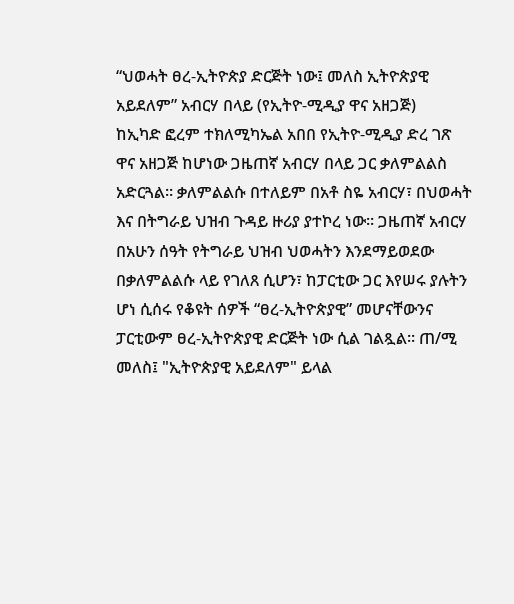“ህወሓት ፀረ-ኢትዮጵያ ድርጅት ነው፤ መለስ ኢትዮጵያዊ አይደለም” አብርሃ በላይ (የኢትዮ-ሚዲያ ዋና አዘጋጅ)
ከኢካድ ፎረም ተክለሚካኤል አበበ የኢትዮ-ሚዲያ ድረ ገጽ ዋና አዘጋጅ ከሆነው ጋዜጠኛ አብርሃ በላይ ጋር ቃለምልልስ አድርጓል። ቃለምልልሱ በተለይም በአቶ ስዬ አብርሃ፣ በህወሓት እና በትግራይ ህዝብ ጉዳይ ዙሪያ ያተኮረ ነው። ጋዜጠኛ አብርሃ በአሁን ሰዓት የትግራይ ህዝብ ህወሓትን እንደማይወደው በቃለምልልሱ ላይ የገለጸ ሲሆን፣ ከፓርቲው ጋር እየሠሩ ያሉትን ሆነ ሲሰሩ የቆዩት ሰዎች “ፀረ-ኢትዮጵያዊ” መሆናቸውንና ፓርቲውም ፀረ-ኢትዮጵያዊ ድርጅት ነው ሲል ገልጿል። ጠ/ሚ መለስ፤ "ኢትዮጵያዊ አይደለም" ይላል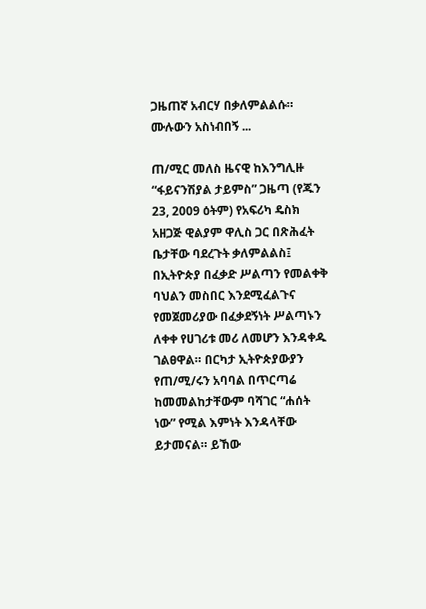ጋዜጠኛ አብርሃ በቃለምልልሱ።
ሙሉውን አስነብበኝ ...

ጠ/ሚር መለስ ዜናዊ ከእንግሊዙ “ፋይናንሽያል ታይምስ” ጋዜጣ (የጁን 23, 2009 ዕትም) የአፍሪካ ዴስክ አዘጋጅ ዊልያም ዋሊስ ጋር በጽሕፈት ቤታቸው ባደረጉት ቃለምልልስ፤ በኢትዮጵያ በፈቃድ ሥልጣን የመልቀቅ ባህልን መስበር እንደሚፈልጉና የመጀመሪያው በፈቃደኝነት ሥልጣኑን ለቀቀ የሀገሪቱ መሪ ለመሆን እንዳቀዱ ገልፀዋል። በርካታ ኢትዮጵያውያን የጠ/ሚ/ሩን አባባል በጥርጣሬ ከመመልከታቸውም ባሻገር “ሐሰት ነው” የሚል እምነት እንዳላቸው ይታመናል። ይኸው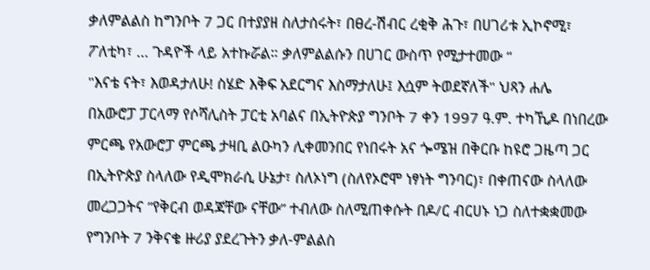ቃለምልልስ ከግንቦት 7 ጋር በተያያዘ ስለታሰሩት፣ በፀረ-ሽብር ረቂቅ ሕጉ፣ በሀገሪቱ ኢኮኖሚ፣ ፖለቲካ፣ ... ጉዳዮች ላይ አተኩሯል። ቃለምልልሱን በሀገር ውስጥ የሚታተመው “
"እናቴ ናት፣ እወዳታለሁ! ስሄድ እቅፍ አደርግና እስማታለሁ፤ እሷም ትወደኛለች" ህጻን ሐሌ
በአውሮፓ ፓርላማ የሶሻሊስት ፓርቲ አባልና በኢትዮጵያ ግንቦት 7 ቀን 1997 ዓ.ም. ተካኺዶ በነበረው ምርጫ የአውሮፓ ምርጫ ታዛቢ ልዑካን ሊቀመንበር የነበሩት አና ጐሜዝ በቅርቡ ከዩሮ ጋዜጣ ጋር በኢትዮጵያ ስላለው የዲሞክራሲ ሁኔታ፣ ስለኦነግ (ስለየኦሮሞ ነፃነት ግንባር)፣ በቀጠናው ስላለው መረጋጋትና ”የቅርብ ወዳጃቸው ናቸው” ተብለው ስለሚጠቀሱት በዶ/ር ብርሀኑ ነጋ ስለተቋቋመው የግንቦት 7 ንቅናቄ ዙሪያ ያደረጉትን ቃለ-ምልልስ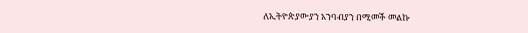ለኢትዮጵያውያን አንባብያን በሚመች መልኩ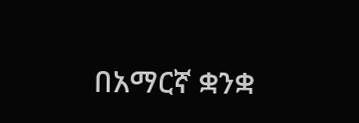በአማርኛ ቋንቋ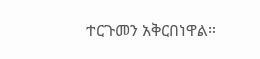ተርጉመን አቅርበነዋል።